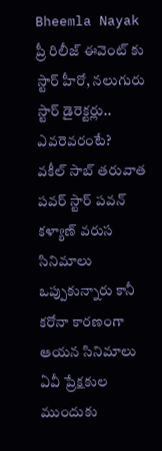Bheemla Nayak ప్రీ రిలీజ్ ఈవెంట్ కు స్టార్ హీరో, నలుగురు స్టార్ డైరెక్టర్లు.. ఎవరెవరంటే?
వకీల్ సాబ్ తరువాత పవర్ స్టార్ పవన్ కళ్యాణ్ వరుస సినిమాలు ఒప్పుకున్నారు కానీ కరోనా కారణంగా ఆయన సినిమాలు ఏవీ ప్రేక్షకుల ముందుకు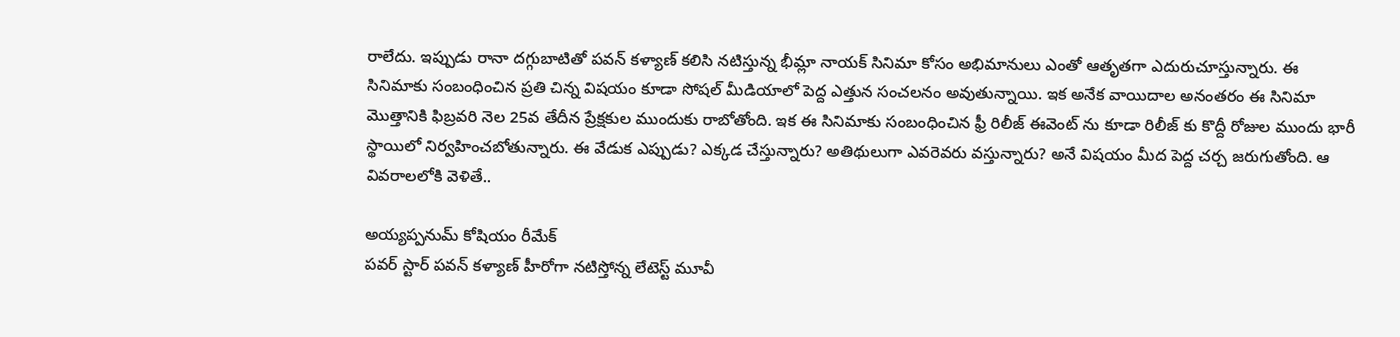రాలేదు. ఇప్పుడు రానా దగ్గుబాటితో పవన్ కళ్యాణ్ కలిసి నటిస్తున్న భీమ్లా నాయక్ సినిమా కోసం అభిమానులు ఎంతో ఆతృతగా ఎదురుచూస్తున్నారు. ఈ సినిమాకు సంబంధించిన ప్రతి చిన్న విషయం కూడా సోషల్ మీడియాలో పెద్ద ఎత్తున సంచలనం అవుతున్నాయి. ఇక అనేక వాయిదాల అనంతరం ఈ సినిమా మొత్తానికి ఫిబ్రవరి నెల 25వ తేదీన ప్రేక్షకుల ముందుకు రాబోతోంది. ఇక ఈ సినిమాకు సంబంధించిన ఫ్రీ రిలీజ్ ఈవెంట్ ను కూడా రిలీజ్ కు కొద్దీ రోజుల ముందు భారీ స్థాయిలో నిర్వహించబోతున్నారు. ఈ వేడుక ఎప్పుడు? ఎక్కడ చేస్తున్నారు? అతిథులుగా ఎవరెవరు వస్తున్నారు? అనే విషయం మీద పెద్ద చర్చ జరుగుతోంది. ఆ వివరాలలోకి వెళితే..

అయ్యప్పనుమ్ కోషియం రీమేక్
పవర్ స్టార్ పవన్ కళ్యాణ్ హీరోగా నటిస్తోన్న లేటెస్ట్ మూవీ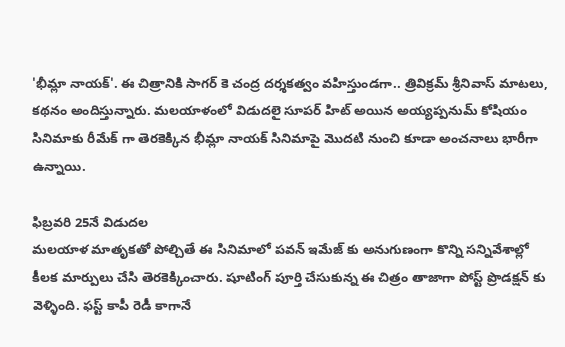'భీమ్లా నాయక్'. ఈ చిత్రానికి సాగర్ కె చంద్ర దర్శకత్వం వహిస్తుండగా.. త్రివిక్రమ్ శ్రీనివాస్ మాటలు, కథనం అందిస్తున్నారు. మలయాళంలో విడుదలై సూపర్ హిట్ అయిన అయ్యప్పనుమ్ కోషియం సినిమాకు రీమేక్ గా తెరకెక్కిన భీమ్లా నాయక్ సినిమాపై మొదటి నుంచి కూడా అంచనాలు భారీగా ఉన్నాయి.

ఫిబ్రవరి 25నే విడుదల
మలయాళ మాతృకతో పోల్చితే ఈ సినిమాలో పవన్ ఇమేజ్ కు అనుగుణంగా కొన్ని సన్నివేశాల్లో కీలక మార్పులు చేసి తెరకెక్కించారు. షూటింగ్ పూర్తి చేసుకున్న ఈ చిత్రం తాజాగా పోస్ట్ ప్రొడక్షన్ కు వెళ్ళింది. ఫస్ట్ కాపీ రెడీ కాగానే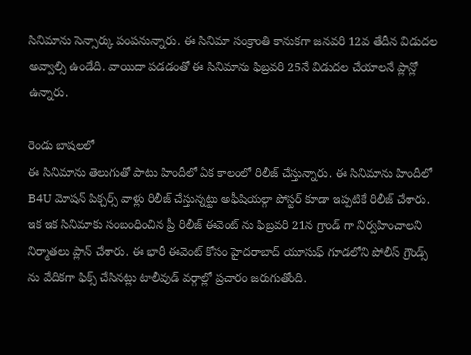సినిమాను సెన్సార్కు పంపనున్నారు. ఈ సినిమా సంక్రాంతి కానుకగా జనవరి 12వ తేదీన విడుదల అవ్వాల్సి ఉండేది. వాయిదా పడడంతో ఈ సినిమాను ఫిబ్రవరి 25నే విడుదల చేయాలనే ప్లాన్లో ఉన్నారు.

రెండు బాషలలో
ఈ సినిమాను తెలుగుతో పాటు హిందీలో ఏక కాలంలో రిలీజ్ చేస్తున్నారు. ఈ సినిమాను హిందీలో B4U మోషన్ పిక్చర్స్ వాళ్లు రిలీజ్ చేస్తున్నట్టు అఫీషియల్గా పోస్టర్ కూడా ఇప్పటికే రిలీజ్ చేశారు. ఇక ఇక సినిమాకు సంబంధించిన ప్రీ రిలీజ్ ఈవెంట్ ను ఫిబ్రవరి 21న గ్రాండ్ గా నిర్వహించాలని నిర్మాతలు ప్లాన్ చేశారు. ఈ భారీ ఈవెంట్ కోసం హైదరాబాద్ యూసుఫ్ గూడలోని పోలీస్ గ్రౌండ్స్ ను వేదికగా ఫిక్స్ చేసినట్లు టాలీవుడ్ వర్గాల్లో ప్రచారం జరుగుతోంది.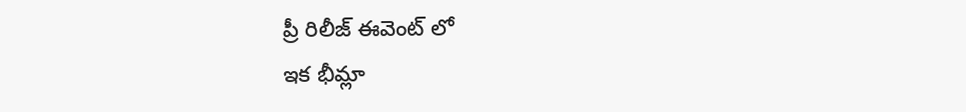ప్రీ రిలీజ్ ఈవెంట్ లో
ఇక భీమ్లా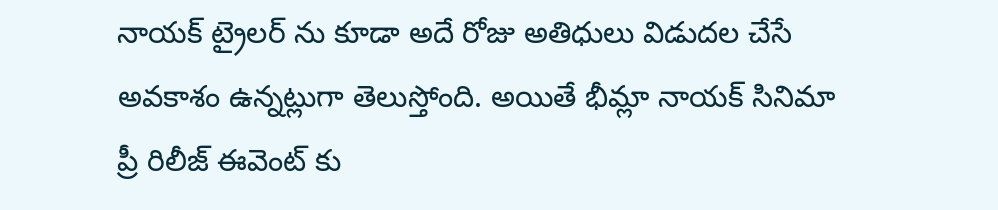నాయక్ ట్రైలర్ ను కూడా అదే రోజు అతిధులు విడుదల చేసే అవకాశం ఉన్నట్లుగా తెలుస్తోంది. అయితే భీమ్లా నాయక్ సినిమా ప్రీ రిలీజ్ ఈవెంట్ కు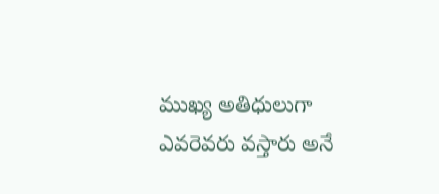ముఖ్య అతిధులుగా ఎవరెవరు వస్తారు అనే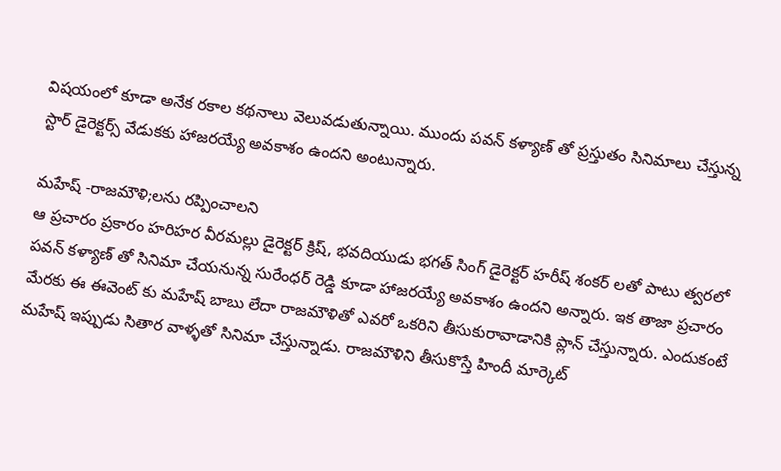విషయంలో కూడా అనేక రకాల కథనాలు వెలువడుతున్నాయి. ముందు పవన్ కళ్యాణ్ తో ప్రస్తుతం సినిమాలు చేస్తున్న స్టార్ డైరెక్టర్స్ వేడుకకు హాజరయ్యే అవకాశం ఉందని అంటున్నారు.

మహేష్ -రాజమౌళి;లను రప్పించాలని
ఆ ప్రచారం ప్రకారం హరిహర వీరమల్లు డైరెక్టర్ క్రిష్, భవదియుడు భగత్ సింగ్ డైరెక్టర్ హరీష్ శంకర్ లతో పాటు త్వరలో పవన్ కళ్యాణ్ తో సినిమా చేయనున్న సురేంధర్ రెడ్డి కూడా హాజరయ్యే అవకాశం ఉందని అన్నారు. ఇక తాజా ప్రచారం మేరకు ఈ ఈవెంట్ కు మహేష్ బాబు లేదా రాజమౌళితో ఎవరో ఒకరిని తీసుకురావాడానికి ప్లాన్ చేస్తున్నారు. ఎందుకంటే మహేష్ ఇప్పుడు సితార వాళ్ళతో సినిమా చేస్తున్నాడు. రాజమౌళిని తీసుకొస్తే హిందీ మార్కెట్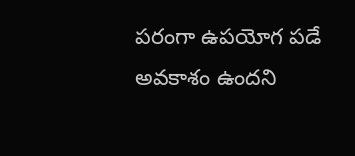పరంగా ఉపయోగ పడే అవకాశం ఉందని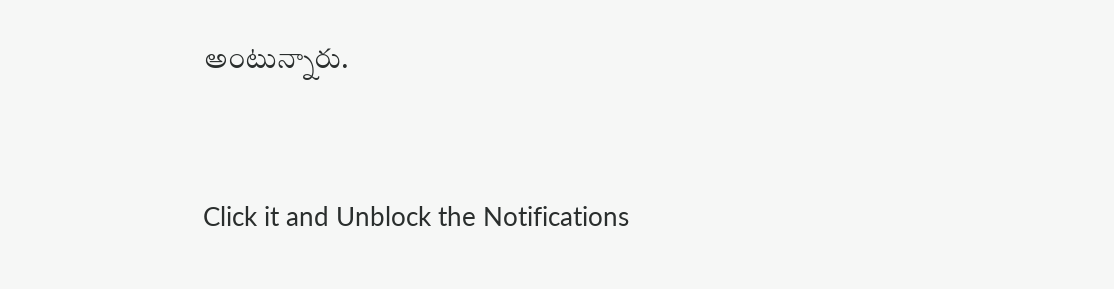అంటున్నారు.


Click it and Unblock the Notifications